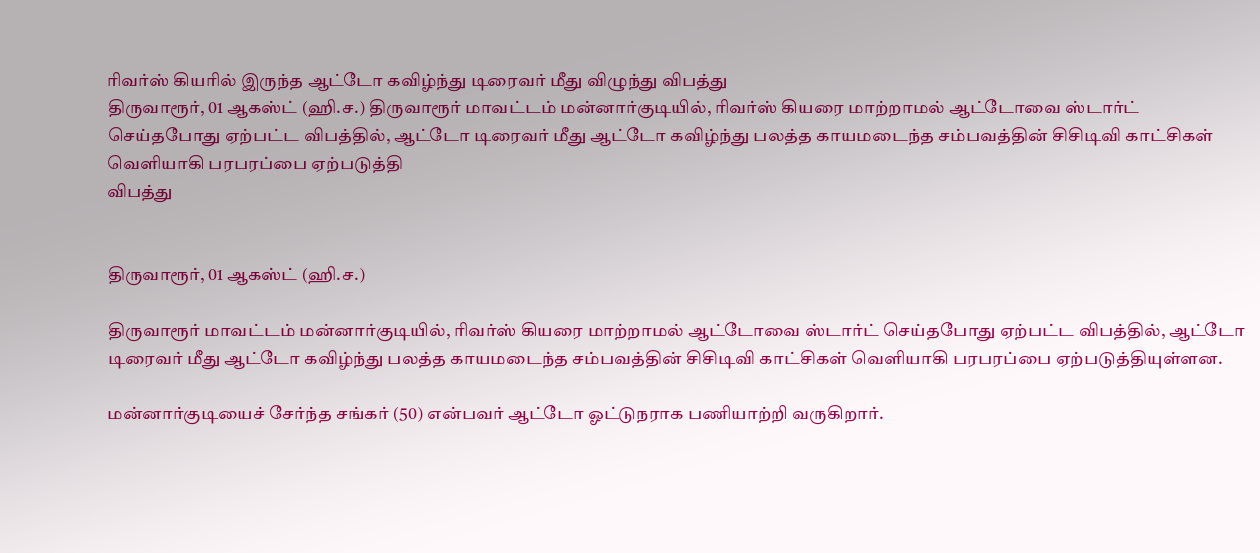ரிவர்ஸ் கியரில் இருந்த ஆட்டோ கவிழ்ந்து டிரைவர் மீது விழுந்து விபத்து
திருவாரூர், 01 ஆகஸ்ட் (ஹி.ச.) திருவாரூர் மாவட்டம் மன்னார்குடியில், ரிவர்ஸ் கியரை மாற்றாமல் ஆட்டோவை ஸ்டார்ட் செய்தபோது ஏற்பட்ட விபத்தில், ஆட்டோ டிரைவர் மீது ஆட்டோ கவிழ்ந்து பலத்த காயமடைந்த சம்பவத்தின் சிசிடிவி காட்சிகள் வெளியாகி பரபரப்பை ஏற்படுத்தி
விபத்து


திருவாரூர், 01 ஆகஸ்ட் (ஹி.ச.)

திருவாரூர் மாவட்டம் மன்னார்குடியில், ரிவர்ஸ் கியரை மாற்றாமல் ஆட்டோவை ஸ்டார்ட் செய்தபோது ஏற்பட்ட விபத்தில், ஆட்டோ டிரைவர் மீது ஆட்டோ கவிழ்ந்து பலத்த காயமடைந்த சம்பவத்தின் சிசிடிவி காட்சிகள் வெளியாகி பரபரப்பை ஏற்படுத்தியுள்ளன.

மன்னார்குடியைச் சேர்ந்த சங்கர் (50) என்பவர் ஆட்டோ ஓட்டுநராக பணியாற்றி வருகிறார்.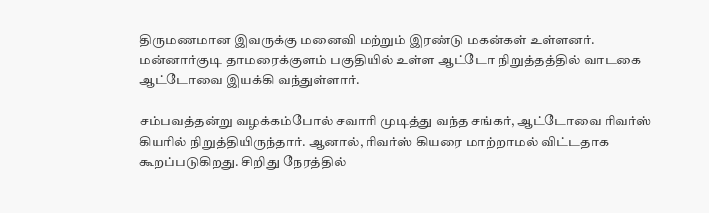திருமணமான இவருக்கு மனைவி மற்றும் இரண்டு மகன்கள் உள்ளனர். மன்னார்குடி தாமரைக்குளம் பகுதியில் உள்ள ஆட்டோ நிறுத்தத்தில் வாடகை ஆட்டோவை இயக்கி வந்துள்ளார்.

சம்பவத்தன்று வழக்கம்போல் சவாரி முடித்து வந்த சங்கர், ஆட்டோவை ரிவர்ஸ் கியரில் நிறுத்தியிருந்தார். ஆனால், ரிவர்ஸ் கியரை மாற்றாமல் விட்டதாக கூறப்படுகிறது. சிறிது நேரத்தில்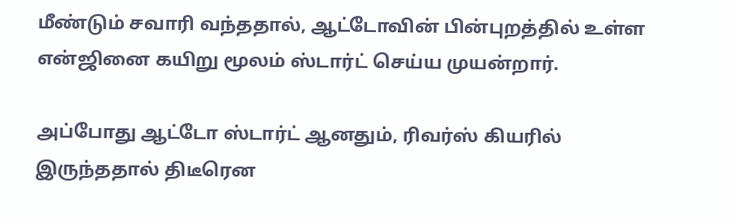மீண்டும் சவாரி வந்ததால், ஆட்டோவின் பின்புறத்தில் உள்ள என்ஜினை கயிறு மூலம் ஸ்டார்ட் செய்ய முயன்றார்.

அப்போது ஆட்டோ ஸ்டார்ட் ஆனதும், ரிவர்ஸ் கியரில் இருந்ததால் திடீரென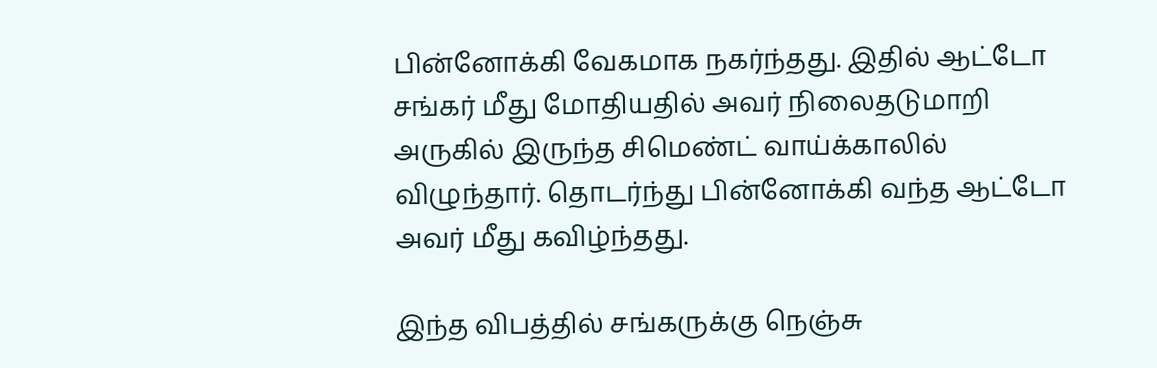பின்னோக்கி வேகமாக நகர்ந்தது. இதில் ஆட்டோ சங்கர் மீது மோதியதில் அவர் நிலைதடுமாறி அருகில் இருந்த சிமெண்ட் வாய்க்காலில் விழுந்தார். தொடர்ந்து பின்னோக்கி வந்த ஆட்டோ அவர் மீது கவிழ்ந்தது.

இந்த விபத்தில் சங்கருக்கு நெஞ்சு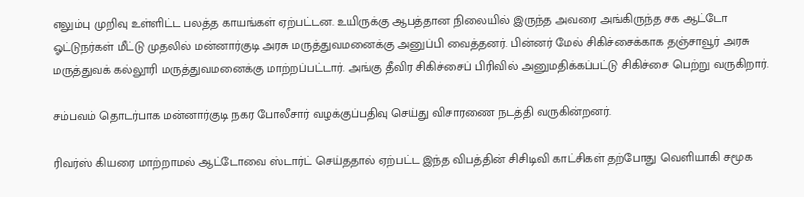எலும்பு முறிவு உள்ளிட்ட பலத்த காயங்கள் ஏற்பட்டன. உயிருக்கு ஆபத்தான நிலையில் இருந்த அவரை அங்கிருந்த சக ஆட்டோ ஓட்டுநர்கள் மீட்டு முதலில் மன்னார்குடி அரசு மருத்துவமனைக்கு அனுப்பி வைத்தனர். பின்னர் மேல் சிகிச்சைக்காக தஞ்சாவூர் அரசு மருத்துவக் கல்லூரி மருத்துவமனைக்கு மாற்றப்பட்டார். அங்கு தீவிர சிகிச்சைப் பிரிவில் அனுமதிக்கப்பட்டு சிகிச்சை பெற்று வருகிறார்.

சம்பவம் தொடர்பாக மன்னார்குடி நகர போலீசார் வழக்குப்பதிவு செய்து விசாரணை நடத்தி வருகின்றனர்.

ரிவர்ஸ் கியரை மாற்றாமல் ஆட்டோவை ஸ்டார்ட் செய்ததால் ஏற்பட்ட இந்த விபத்தின் சிசிடிவி காட்சிகள் தற்போது வெளியாகி சமூக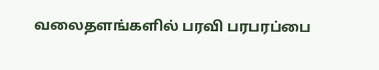வலைதளங்களில் பரவி பரபரப்பை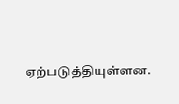ஏற்படுத்தியுள்ளன.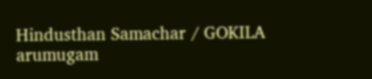Hindusthan Samachar / GOKILA arumugam